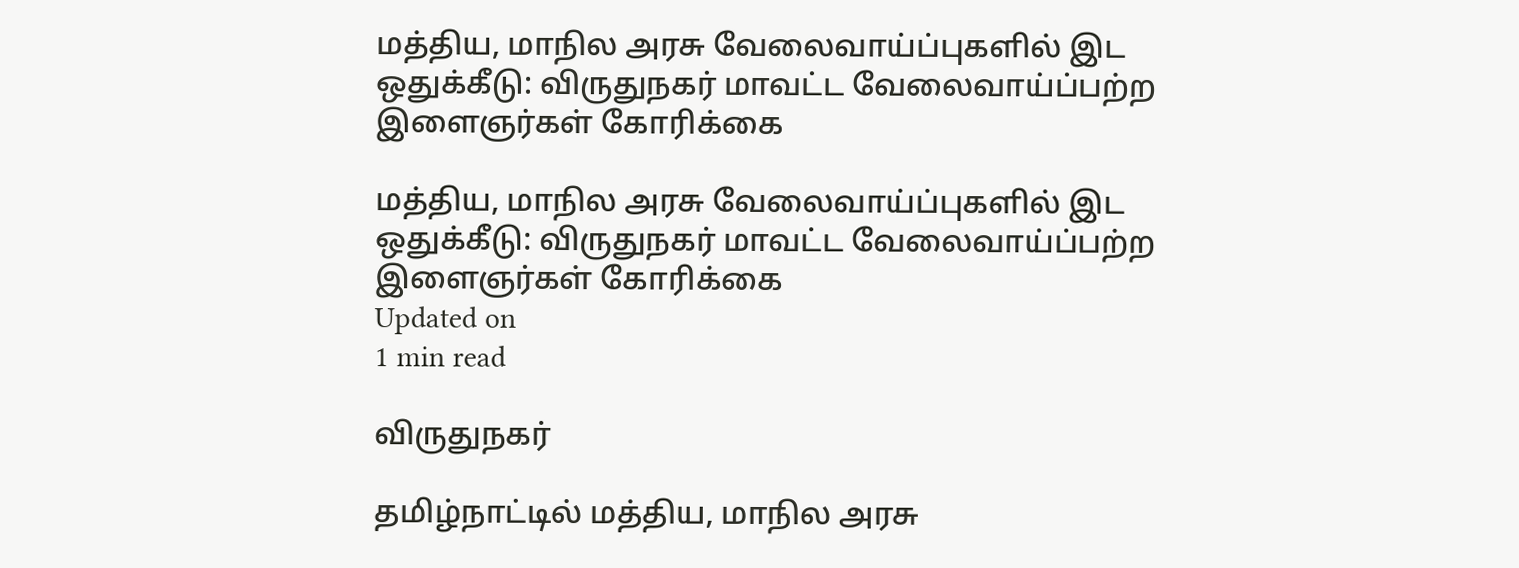மத்திய, மாநில அரசு வேலைவாய்ப்புகளில் இட ஒதுக்கீடு: விருதுநகர் மாவட்ட வேலைவாய்ப்பற்ற இளைஞர்கள் கோரிக்கை

மத்திய, மாநில அரசு வேலைவாய்ப்புகளில் இட ஒதுக்கீடு: விருதுநகர் மாவட்ட வேலைவாய்ப்பற்ற இளைஞர்கள் கோரிக்கை
Updated on
1 min read

விருதுநகர்

தமிழ்நாட்டில் மத்திய, மாநில அரசு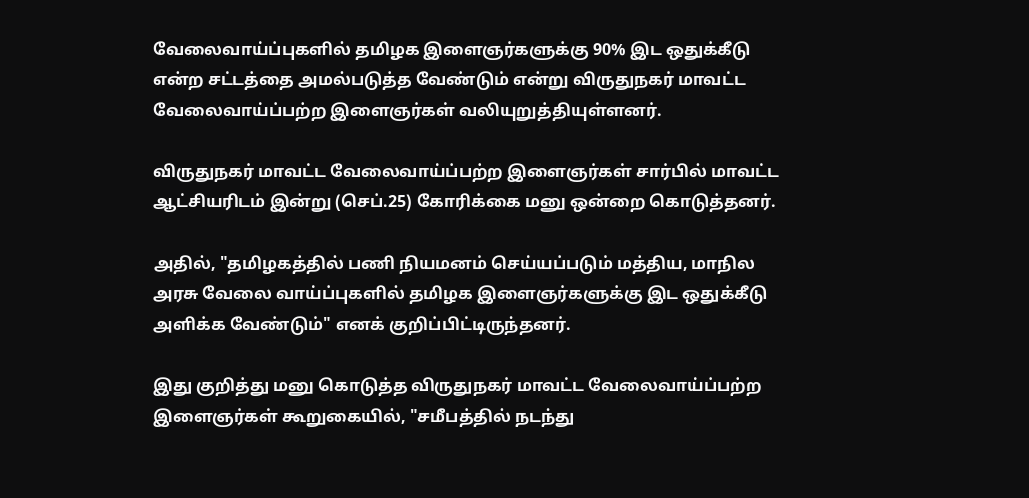வேலைவாய்ப்புகளில் தமிழக இளைஞர்களுக்கு 90% இட ஒதுக்கீடு என்ற சட்டத்தை அமல்படுத்த வேண்டும் என்று விருதுநகர் மாவட்ட வேலைவாய்ப்பற்ற இளைஞர்கள் வலியுறுத்தியுள்ளனர்.

விருதுநகர் மாவட்ட வேலைவாய்ப்பற்ற இளைஞர்கள் சார்பில் மாவட்ட ஆட்சியரிடம் இன்று (செப்.25) கோரிக்கை மனு ஒன்றை கொடுத்தனர்.

அதில், "தமிழகத்தில் பணி நியமனம் செய்யப்படும் மத்திய, மாநில அரசு வேலை வாய்ப்புகளில் தமிழக இளைஞர்களுக்கு இட ஒதுக்கீடு அளிக்க வேண்டும்" எனக் குறிப்பிட்டிருந்தனர்.

இது குறித்து மனு கொடுத்த விருதுநகர் மாவட்ட வேலைவாய்ப்பற்ற இளைஞர்கள் கூறுகையில், "சமீபத்தில் நடந்து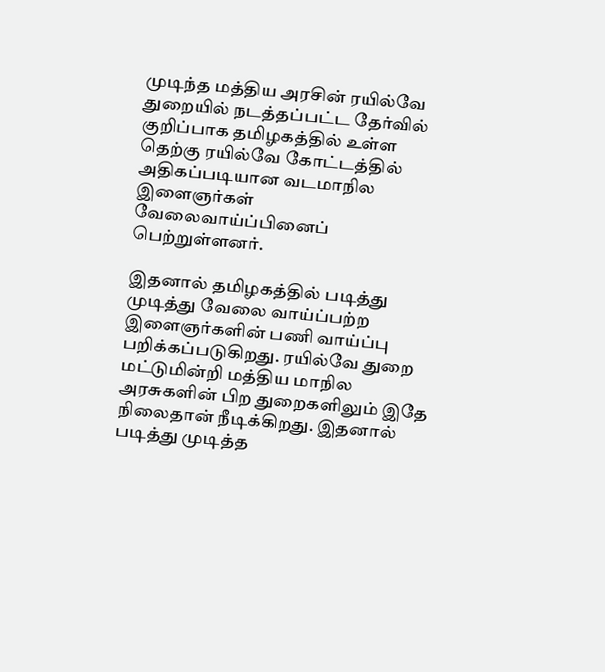முடிந்த மத்திய அரசின் ரயில்வே துறையில் நடத்தப்பட்ட தேர்வில் குறிப்பாக தமிழகத்தில் உள்ள தெற்கு ரயில்வே கோட்டத்தில் அதிகப்படியான வடமாநில இளைஞர்கள் வேலைவாய்ப்பினைப் பெற்றுள்ளனர்.

இதனால் தமிழகத்தில் படித்து முடித்து வேலை வாய்ப்பற்ற இளைஞர்களின் பணி வாய்ப்பு பறிக்கப்படுகிறது. ரயில்வே துறை மட்டுமின்றி மத்திய மாநில அரசுகளின் பிற துறைகளிலும் இதே நிலைதான் நீடிக்கிறது. இதனால் படித்து முடித்த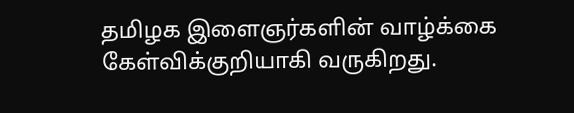தமிழக இளைஞர்களின் வாழ்க்கை கேள்விக்குறியாகி வருகிறது.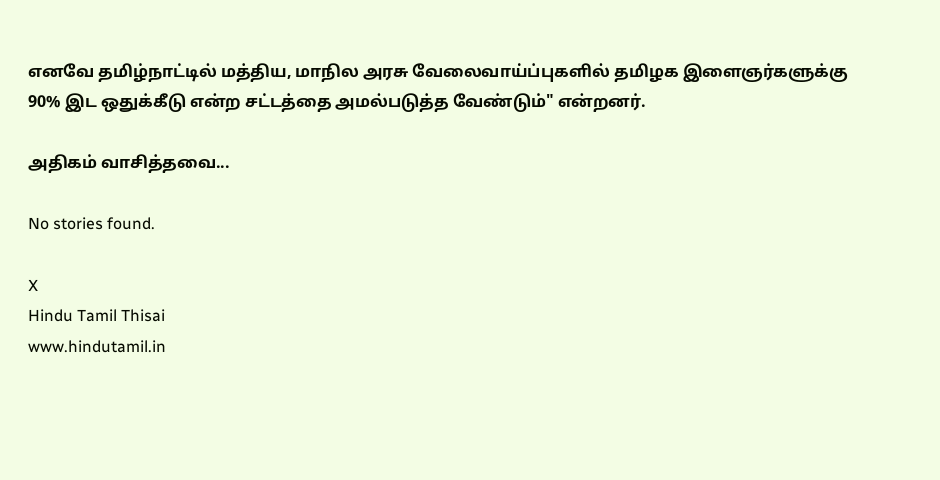எனவே தமிழ்நாட்டில் மத்திய, மாநில அரசு வேலைவாய்ப்புகளில் தமிழக இளைஞர்களுக்கு 90% இட ஒதுக்கீடு என்ற சட்டத்தை அமல்படுத்த வேண்டும்" என்றனர்.

அதிகம் வாசித்தவை...

No stories found.

X
Hindu Tamil Thisai
www.hindutamil.in